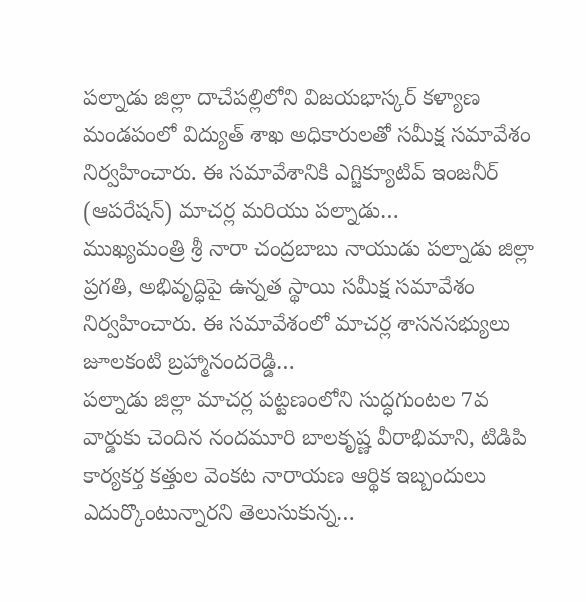పల్నాడు జిల్లా దాచేపల్లిలోని విజయభాస్కర్ కళ్యాణ మండపంలో విద్యుత్ శాఖ అధికారులతో సమీక్ష సమావేశం నిర్వహించారు. ఈ సమావేశానికి ఎగ్జిక్యూటివ్ ఇంజనీర్ (ఆపరేషన్) మాచర్ల మరియు పల్నాడు…
ముఖ్యమంత్రి శ్రీ నారా చంద్రబాబు నాయుడు పల్నాడు జిల్లా ప్రగతి, అభివృద్ధిపై ఉన్నత స్థాయి సమీక్ష సమావేశం నిర్వహించారు. ఈ సమావేశంలో మాచర్ల శాసనసభ్యులు జూలకంటి బ్రహ్మానందరెడ్డి…
పల్నాడు జిల్లా మాచర్ల పట్టణంలోని సుద్ధగుంటల 7వ వార్డుకు చెందిన నందమూరి బాలకృష్ణ వీరాభిమాని, టిడిపి కార్యకర్త కత్తుల వెంకట నారాయణ ఆర్థిక ఇబ్బందులు ఎదుర్కొంటున్నారని తెలుసుకున్న…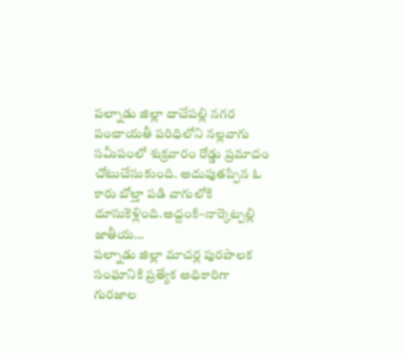పల్నాడు జిల్లా దాచేపల్లి నగర పంచాయతీ పరిధిలోని నల్లవాగు సమీపంలో శుక్రవారం రోడ్డు ప్రమాదం చోటుచేసుకుంది. అదుపుతప్పిన ఓ కారు బోల్తా పడి వాగులోకి దూసుకెళ్లింది.అద్దంకి–నార్కెట్పల్లి జాతీయ…
పల్నాడు జిల్లా మాచర్ల పురపాలక సంఘానికి ప్రత్యేక అధికారిగా గురజాల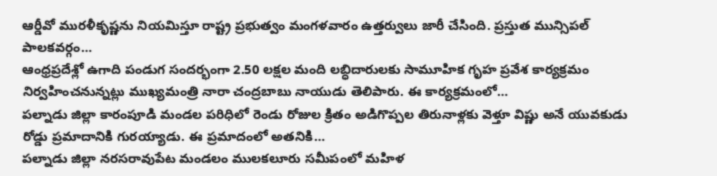ఆర్డీవో మురళీకృష్ణను నియమిస్తూ రాష్ట్ర ప్రభుత్వం మంగళవారం ఉత్తర్వులు జారీ చేసింది. ప్రస్తుత మున్సిపల్ పాలకవర్గం…
ఆంధ్రప్రదేశ్లో ఉగాది పండుగ సందర్భంగా 2.50 లక్షల మంది లబ్ధిదారులకు సామూహిక గృహ ప్రవేశ కార్యక్రమం నిర్వహించనున్నట్లు ముఖ్యమంత్రి నారా చంద్రబాబు నాయుడు తెలిపారు. ఈ కార్యక్రమంలో…
పల్నాడు జిల్లా కారంపూడి మండల పరిధిలో రెండు రోజుల క్రితం అడిగొప్పల తిరునాళ్లకు వెళ్తూ విష్ణు అనే యువకుడు రోడ్డు ప్రమాదానికి గురయ్యాడు. ఈ ప్రమాదంలో అతనికి…
పల్నాడు జిల్లా నరసరావుపేట మండలం ములకలూరు సమీపంలో మహిళ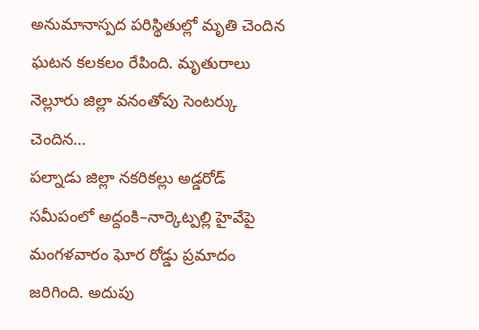అనుమానాస్పద పరిస్థితుల్లో మృతి చెందిన ఘటన కలకలం రేపింది. మృతురాలు నెల్లూరు జిల్లా వనంతోపు సెంటర్కు చెందిన…
పల్నాడు జిల్లా నకరికల్లు అడ్డరోడ్ సమీపంలో అద్దంకి–నార్కెట్పల్లి హైవేపై మంగళవారం ఘోర రోడ్డు ప్రమాదం జరిగింది. అదుపు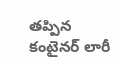తప్పిన కంటైనర్ లారీ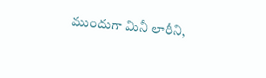ముందుగా మినీ లారీని,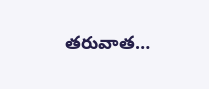తరువాత…